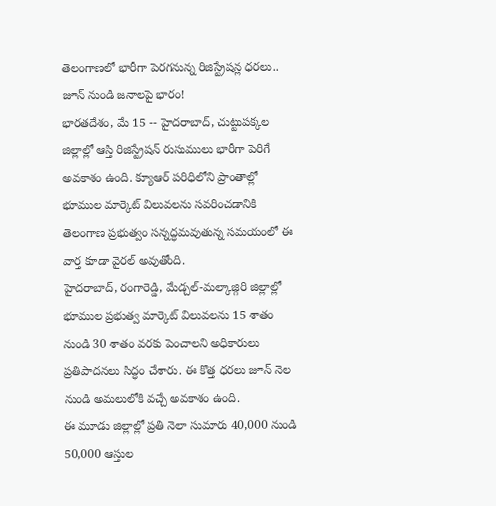తెలంగాణలో భారీగా పెరగనున్న రిజిస్ట్రేషన్ల ధరలు.. జూన్ నుండి జనాలపై భారం!
భారతదేశం, మే 15 -- హైదరాబాద్, చుట్టుపక్కల జిల్లాల్లో ఆస్తి రిజిస్ట్రేషన్ రుసుములు భారీగా పెరిగే అవకాశం ఉంది. క్యూఆర్ పరిధిలోని ప్రాంతాల్లో భూముల మార్కెట్ విలువలను సవరించడానికి తెలంగాణ ప్రభుత్వం సన్నద్ధమవుతున్న సమయంలో ఈ వార్త కూడా వైరల్ అవుతోంది.
హైదరాబాద్, రంగారెడ్డి, మేడ్చల్-మల్కాజ్గిరి జిల్లాల్లో భూముల ప్రభుత్వ మార్కెట్ విలువలను 15 శాతం నుండి 30 శాతం వరకు పెంచాలని అధికారులు ప్రతిపాదనలు సిద్ధం చేశారు. ఈ కొత్త ధరలు జూన్ నెల నుండి అమలులోకి వచ్చే అవకాశం ఉంది.
ఈ మూడు జిల్లాల్లో ప్రతి నెలా సుమారు 40,000 నుండి 50,000 ఆస్తుల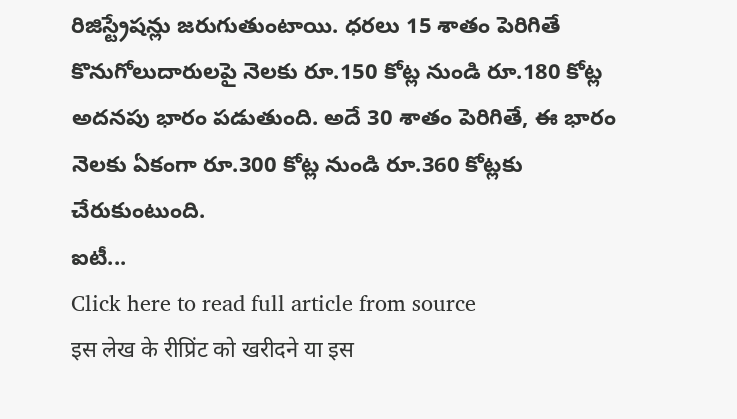రిజిస్ట్రేషన్లు జరుగుతుంటాయి. ధరలు 15 శాతం పెరిగితే కొనుగోలుదారులపై నెలకు రూ.150 కోట్ల నుండి రూ.180 కోట్ల అదనపు భారం పడుతుంది. అదే 30 శాతం పెరిగితే, ఈ భారం నెలకు ఏకంగా రూ.300 కోట్ల నుండి రూ.360 కోట్లకు చేరుకుంటుంది.
ఐటీ...
Click here to read full article from source
इस लेख के रीप्रिंट को खरीदने या इस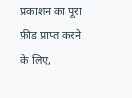प्रकाशन का पूरा फ़ीड प्राप्त करने के लिए,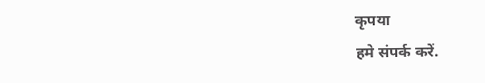कृपया
हमे संपर्क करें.